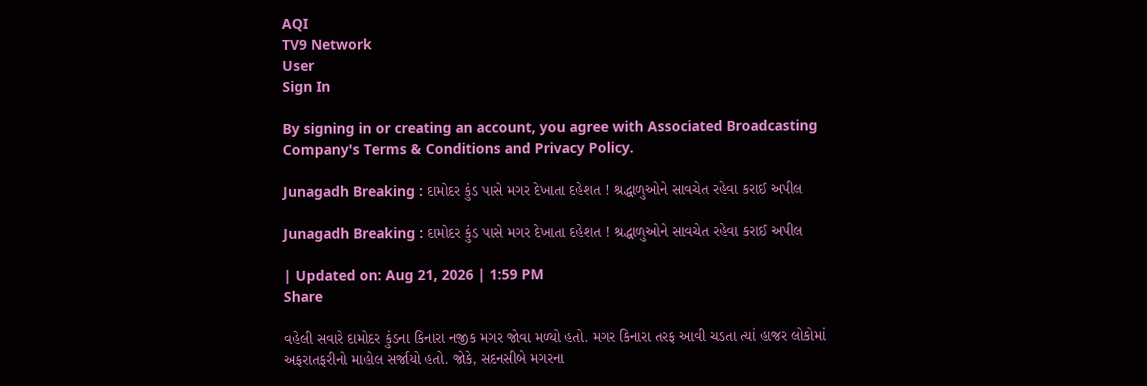AQI
TV9 Network
User
Sign In

By signing in or creating an account, you agree with Associated Broadcasting Company's Terms & Conditions and Privacy Policy.

Junagadh Breaking : દામોદર કુંડ પાસે મગર દેખાતા દહેશત ! શ્રદ્ધાળુઓને સાવચેત રહેવા કરાઈ અપીલ

Junagadh Breaking : દામોદર કુંડ પાસે મગર દેખાતા દહેશત ! શ્રદ્ધાળુઓને સાવચેત રહેવા કરાઈ અપીલ

| Updated on: Aug 21, 2026 | 1:59 PM
Share

વહેલી સવારે દામોદર કુંડના કિનારા નજીક મગર જોવા મળ્યો હતો. મગર કિનારા તરફ આવી ચડતા ત્યાં હાજર લોકોમાં અફરાતફરીનો માહોલ સર્જાયો હતો. જોકે, સદનસીબે મગરના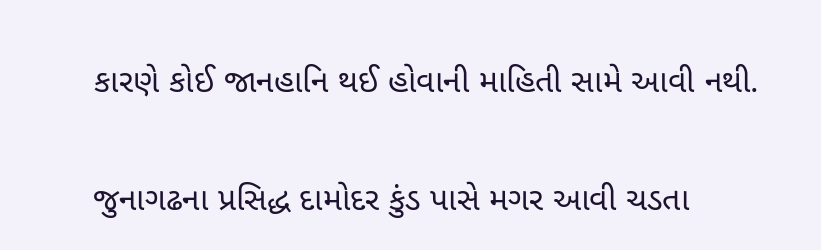કારણે કોઈ જાનહાનિ થઈ હોવાની માહિતી સામે આવી નથી.

જુનાગઢના પ્રસિદ્ધ દામોદર કુંડ પાસે મગર આવી ચડતા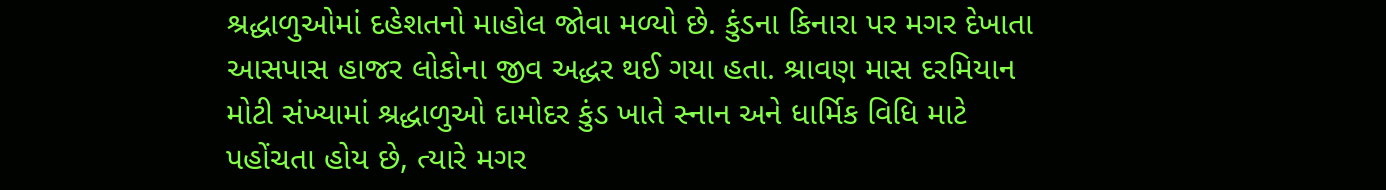શ્રદ્ધાળુઓમાં દહેશતનો માહોલ જોવા મળ્યો છે. કુંડના કિનારા પર મગર દેખાતા આસપાસ હાજર લોકોના જીવ અદ્ધર થઈ ગયા હતા. શ્રાવણ માસ દરમિયાન મોટી સંખ્યામાં શ્રદ્ધાળુઓ દામોદર કુંડ ખાતે સ્નાન અને ધાર્મિક વિધિ માટે પહોંચતા હોય છે, ત્યારે મગર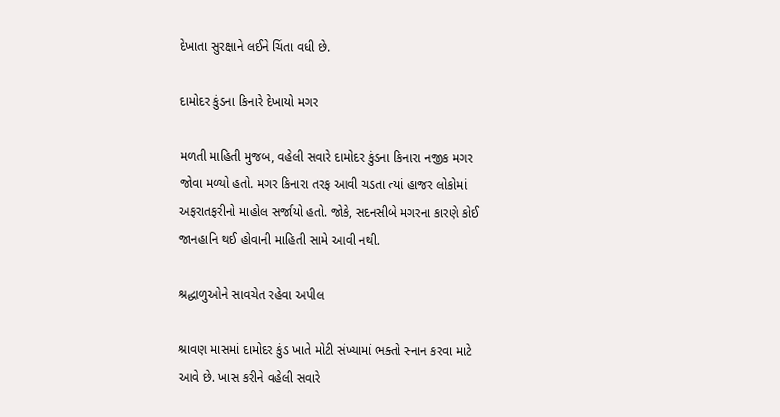દેખાતા સુરક્ષાને લઈને ચિંતા વધી છે.

દામોદર કુંડના કિનારે દેખાયો મગર

મળતી માહિતી મુજબ, વહેલી સવારે દામોદર કુંડના કિનારા નજીક મગર જોવા મળ્યો હતો. મગર કિનારા તરફ આવી ચડતા ત્યાં હાજર લોકોમાં અફરાતફરીનો માહોલ સર્જાયો હતો. જોકે, સદનસીબે મગરના કારણે કોઈ જાનહાનિ થઈ હોવાની માહિતી સામે આવી નથી.

શ્રદ્ધાળુઓને સાવચેત રહેવા અપીલ

શ્રાવણ માસમાં દામોદર કુંડ ખાતે મોટી સંખ્યામાં ભક્તો સ્નાન કરવા માટે આવે છે. ખાસ કરીને વહેલી સવારે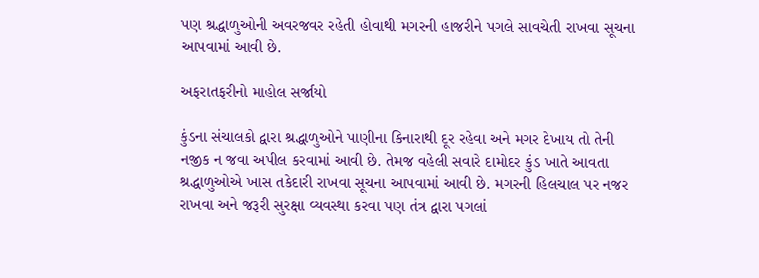પણ શ્રદ્ધાળુઓની અવરજવર રહેતી હોવાથી મગરની હાજરીને પગલે સાવચેતી રાખવા સૂચના આપવામાં આવી છે.

અફરાતફરીનો માહોલ સર્જાયો

કુંડના સંચાલકો દ્વારા શ્રદ્ધાળુઓને પાણીના કિનારાથી દૂર રહેવા અને મગર દેખાય તો તેની નજીક ન જવા અપીલ કરવામાં આવી છે. તેમજ વહેલી સવારે દામોદર કુંડ ખાતે આવતા શ્રદ્ધાળુઓએ ખાસ તકેદારી રાખવા સૂચના આપવામાં આવી છે. મગરની હિલચાલ પર નજર રાખવા અને જરૂરી સુરક્ષા વ્યવસ્થા કરવા પણ તંત્ર દ્વારા પગલાં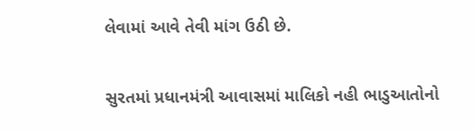લેવામાં આવે તેવી માંગ ઉઠી છે.

સુરતમાં પ્રધાનમંત્રી આવાસમાં માલિકો નહી ભાડુઆતોનો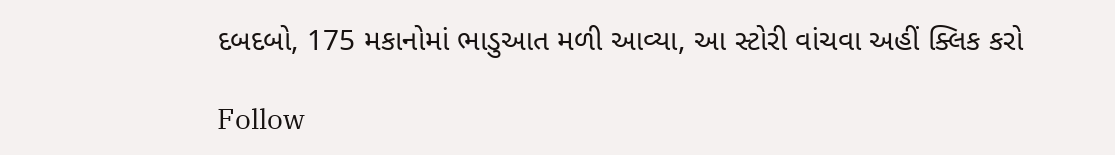દબદબો, 175 મકાનોમાં ભાડુઆત મળી આવ્યા, આ સ્ટોરી વાંચવા અહીં ક્લિક કરો

Follow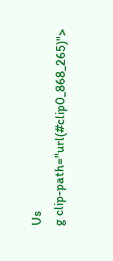Us
g clip-path="url(#clip0_868_265)">